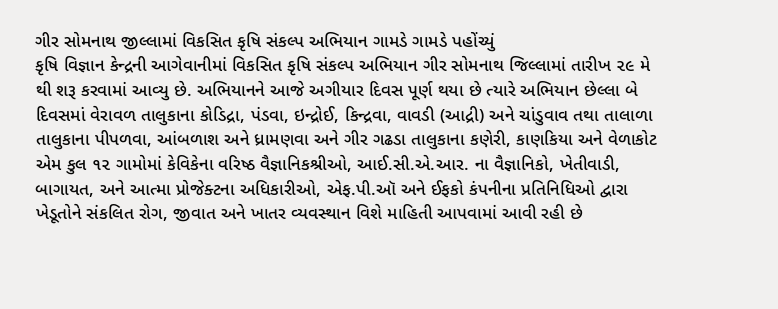ગીર સોમનાથ જીલ્લામાં વિકસિત કૃષિ સંકલ્પ અભિયાન ગામડે ગામડે પહોંચ્યું
કૃષિ વિજ્ઞાન કેન્દ્રની આગેવાનીમાં વિકસિત કૃષિ સંકલ્પ અભિયાન ગીર સોમનાથ જિલ્લામાં તારીખ ૨૯ મે થી શરૂ કરવામાં આવ્યુ છે. અભિયાનને આજે અગીયાર દિવસ પૂર્ણ થયા છે ત્યારે અભિયાન છેલ્લા બે દિવસમાં વેરાવળ તાલુકાના કોડિદ્રા, પંડવા, ઇન્દ્રોઈ, કિન્દ્રવા, વાવડી (આદ્રી) અને ચાંડુવાવ તથા તાલાળા તાલુકાના પીપળવા, આંબળાશ અને ધ્રામણવા અને ગીર ગઢડા તાલુકાના કણેરી, કાણકિયા અને વેળાકોટ એમ કુલ ૧૨ ગામોમાં કેવિકેના વરિષ્ઠ વૈજ્ઞાનિકશ્રીઓ, આઈ.સી.એ.આર. ના વૈજ્ઞાનિકો, ખેતીવાડી, બાગાયત, અને આત્મા પ્રોજેક્ટના અધિકારીઓ, એફ.પી.ઑ અને ઈફકો કંપનીના પ્રતિનિધિઓ દ્વારા ખેડૂતોને સંકલિત રોગ, જીવાત અને ખાતર વ્યવસ્થાન વિશે માહિતી આપવામાં આવી રહી છે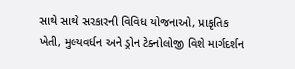સાથે સાથે સરકારની વિવિધ યોજનાઓ, પ્રાકૃતિક ખેતી, મુલ્યવર્ધન અને ડ્રોન ટેક્નોલોજી વિશે માર્ગદર્શન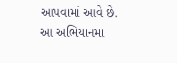આપવામાં આવે છે. આ અભિયાનમા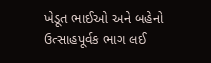ખેડૂત ભાઈઓ અને બહેનો ઉત્સાહપૂર્વક ભાગ લઈ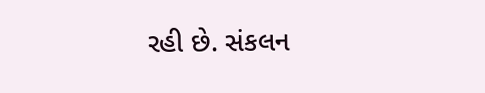રહી છે. સંકલન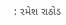: રમેશ રાઠોડ